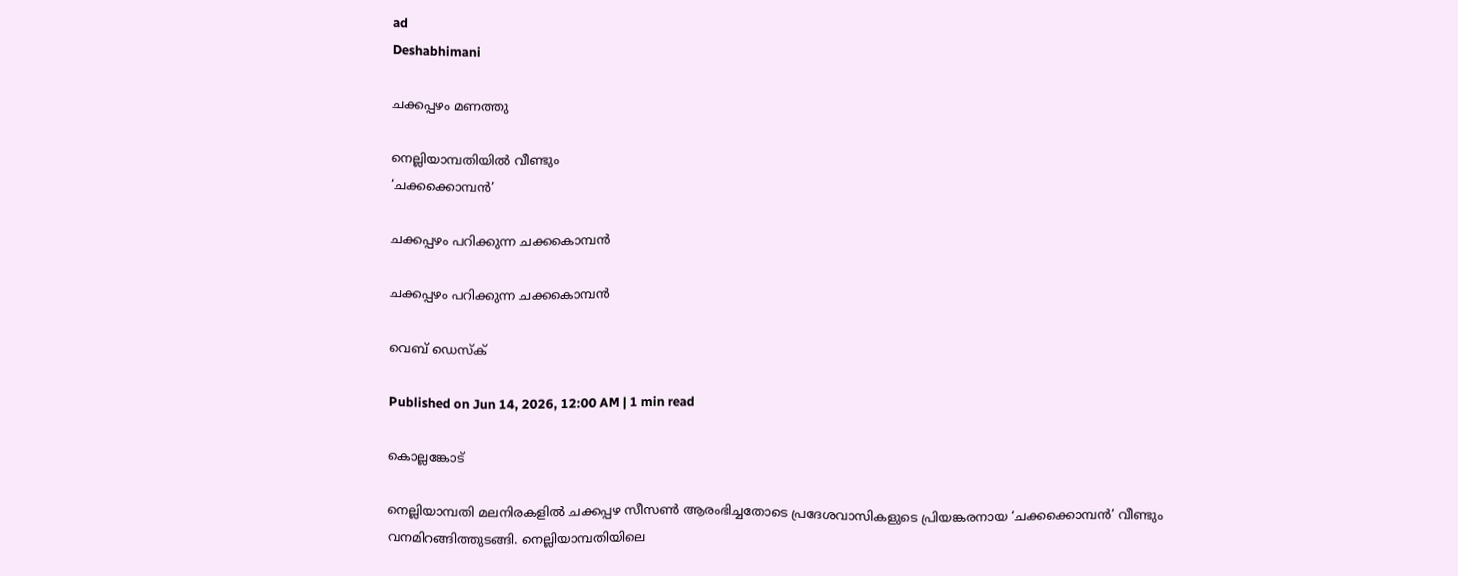ad
Deshabhimani

ചക്കപ്പഴം മണത്തു

നെല്ലിയാമ്പതിയിൽ വീണ്ടും
‘ചക്കക്കൊമ്പൻ’

ചക്കപ്പഴം പറിക്കുന്ന ചക്കകൊമ്പൻ

ചക്കപ്പഴം പറിക്കുന്ന ചക്കകൊമ്പൻ

വെബ് ഡെസ്ക്

Published on Jun 14, 2026, 12:00 AM | 1 min read

കൊല്ലങ്കോട്

നെല്ലിയാമ്പതി മലനിരകളിൽ ചക്കപ്പഴ സീസൺ ആരംഭിച്ചതോടെ പ്രദേശവാസികളുടെ പ്രിയങ്കരനായ ‘ചക്കക്കൊമ്പൻ’ വീണ്ടും വനമിറങ്ങിത്തുടങ്ങി. നെല്ലിയാമ്പതിയിലെ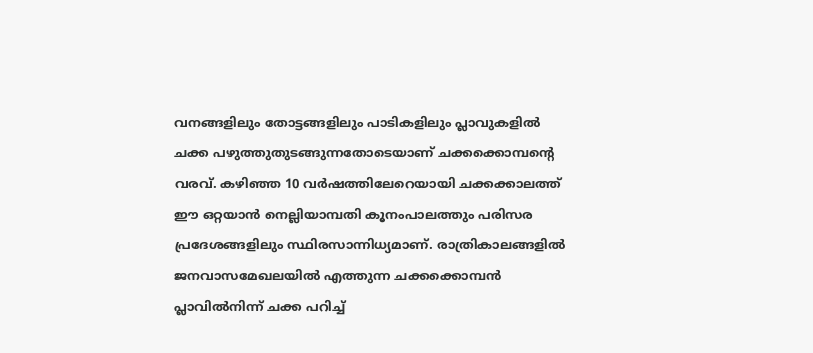വനങ്ങളിലും തോട്ടങ്ങളിലും പാടികളിലും പ്ലാവുകളിൽ ചക്ക പഴുത്തുതുടങ്ങുന്നതോടെയാണ് ചക്കക്കൊമ്പന്റെ വരവ്. കഴിഞ്ഞ 10 വർഷത്തിലേറെയായി ചക്കക്കാലത്ത് ഈ ഒറ്റയാൻ നെല്ലിയാമ്പതി കൂനംപാലത്തും പരിസര പ്രദേശങ്ങളിലും സ്ഥിരസാന്നിധ്യമാണ്. രാത്രികാലങ്ങളിൽ ജനവാസമേഖലയിൽ എത്തുന്ന ചക്കക്കൊമ്പൻ പ്ലാവിൽനിന്ന് ചക്ക പറിച്ച്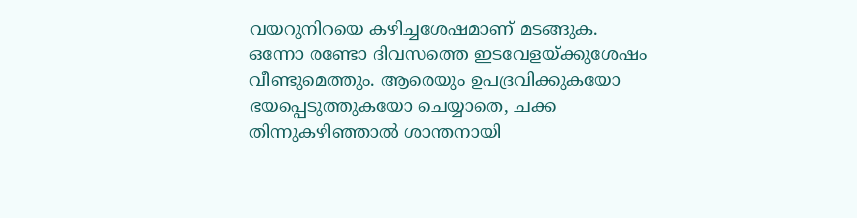വയറുനിറയെ കഴിച്ചശേഷമാണ് മടങ്ങുക. ഒന്നോ രണ്ടോ ദിവസത്തെ ഇടവേളയ്ക്കുശേഷം വീണ്ടുമെത്തും. ആരെയും ഉപദ്രവിക്കുകയോ ഭയപ്പെടുത്തുകയോ ചെയ്യാതെ, ചക്ക തിന്നുകഴിഞ്ഞാൽ ശാന്തനായി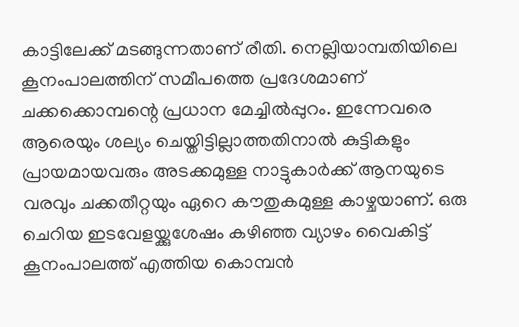കാട്ടിലേക്ക് മടങ്ങുന്നതാണ് രീതി. നെല്ലിയാമ്പതിയിലെ കൂനംപാലത്തിന് സമീപത്തെ പ്രദേശമാണ് ചക്കക്കൊമ്പന്റെ പ്രധാന മേച്ചിൽപ്പുറം. ഇന്നേവരെ ആരെയും ശല്യം ചെയ്തിട്ടില്ലാത്തതിനാൽ കുട്ടികളും പ്രായമായവരും അടക്കമുള്ള നാട്ടുകാർക്ക് ആനയുടെ വരവും ചക്കതീറ്റയും ഏറെ കൗതുകമുള്ള കാഴ്ചയാണ്. ഒരു ചെറിയ ഇടവേളയ്ക്കുശേഷം കഴിഞ്ഞ വ്യാഴം വൈകിട്ട്‌ കൂനംപാലത്ത് എത്തിയ കൊമ്പൻ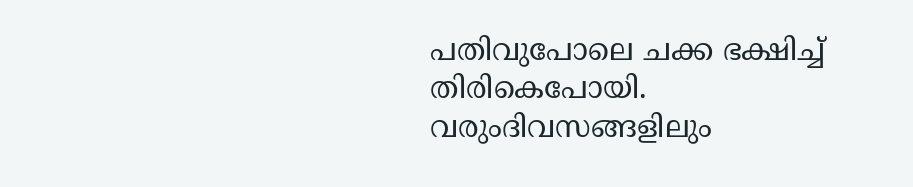പതിവുപോലെ ചക്ക ഭക്ഷിച്ച് തിരികെപോയി. വരുംദിവസങ്ങളിലും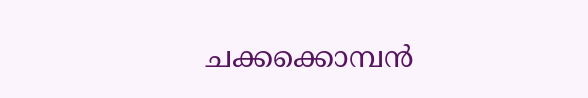ചക്കക്കൊമ്പൻ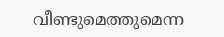വീണ്ടുമെത്തുമെന്ന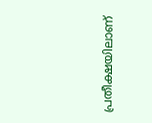പ്രതീക്ഷയിലാണ്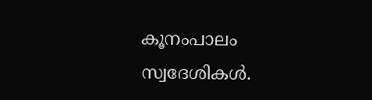കൂനംപാലം സ്വദേശികൾ.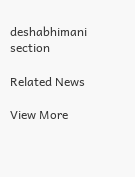deshabhimani section

Related News

View More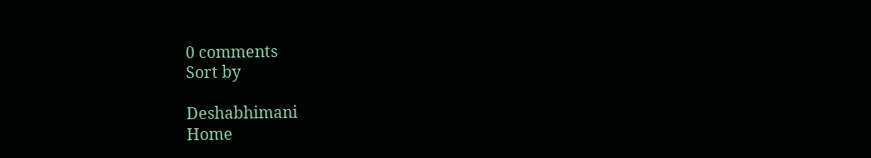0 comments
Sort by

Deshabhimani
Home